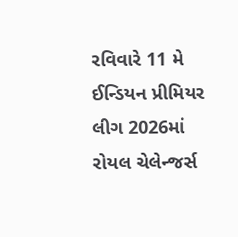રવિવારે 11 મે ઈન્ડિયન પ્રીમિયર લીગ 2026માં રોયલ ચેલેન્જર્સ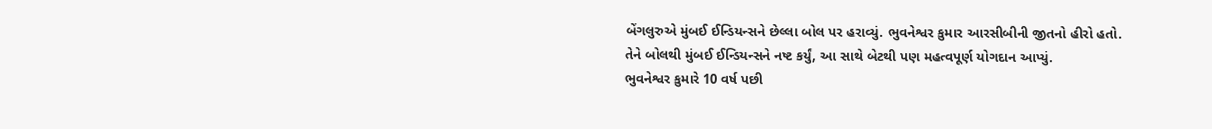બેંગલુરુએ મુંબઈ ઈન્ડિયન્સને છેલ્લા બોલ પર હરાવ્યું. ભુવનેશ્વર કુમાર આરસીબીની જીતનો હીરો હતો. તેને બોલથી મુંબઈ ઈન્ડિયન્સને નષ્ટ કર્યું, આ સાથે બેટથી પણ મહત્વપૂર્ણ યોગદાન આપ્યું.
ભુવનેશ્વર કુમારે 10 વર્ષ પછી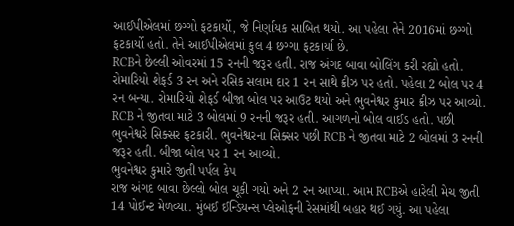આઈપીએલમાં છગ્ગો ફટકાર્યો, જે નિર્ણાયક સાબિત થયો. આ પહેલા તેને 2016માં છગ્ગો ફટકાર્યો હતો. તેને આઈપીએલમાં કુલ 4 છગ્ગા ફટકાર્યા છે.
RCBને છેલ્લી ઓવરમાં 15 રનની જરૂર હતી. રાજ અંગદ બાવા બોલિંગ કરી રહ્યો હતો. રોમારિયો શેફર્ડ 3 રન અને રસિક સલામ દાર 1 રન સાથે ક્રીઝ પર હતો. પહેલા 2 બોલ પર 4 રન બન્યા. રોમારિયો શેફર્ડ બીજા બોલ પર આઉટ થયો અને ભુવનેશ્વર કુમાર ક્રીઝ પર આવ્યો. RCB ને જીતવા માટે 3 બોલમાં 9 રનની જરૂર હતી. આગળનો બોલ વાઈડ હતો. પછી ભુવનેશ્વરે સિક્સર ફટકારી. ભુવનેશ્વરના સિક્સર પછી RCB ને જીતવા માટે 2 બોલમાં 3 રનની જરૂર હતી. બીજા બોલ પર 1 રન આવ્યો.
ભુવનેશ્વર કુમારે જીતી પર્પલ કેપ
રાજ અંગદ બાવા છેલ્લો બોલ ચૂકી ગયો અને 2 રન આપ્યા. આમ RCBએ હારેલી મેચ જીતી 14 પોઈન્ટ મેળવ્યા. મુંબઈ ઈન્ડિયન્સ પ્લેઓફની રેસમાંથી બહાર થઈ ગયું. આ પહેલા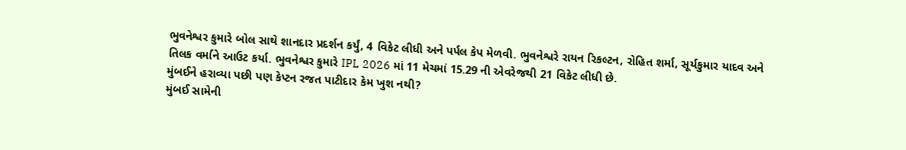ભુવનેશ્વર કુમારે બોલ સાથે શાનદાર પ્રદર્શન કર્યું, 4 વિકેટ લીધી અને પર્પલ કેપ મેળવી. ભુવનેશ્વરે રાયન રિકલ્ટન, રોહિત શર્મા, સૂર્યકુમાર યાદવ અને તિલક વર્માને આઉટ કર્યા. ભુવનેશ્વર કુમારે IPL 2026 માં 11 મેચમાં 15.29 ની એવરેજથી 21 વિકેટ લીધી છે.
મુંબઈને હરાવ્યા પછી પણ કેપ્ટન રજત પાટીદાર કેમ ખુશ નથી?
મુંબઈ સામેની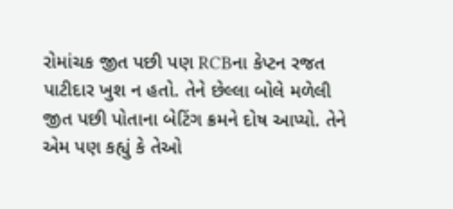રોમાંચક જીત પછી પણ RCBના કેપ્ટન રજત પાટીદાર ખુશ ન હતો. તેને છેલ્લા બોલે મળેલી જીત પછી પોતાના બેટિંગ ક્રમને દોષ આપ્યો. તેને એમ પણ કહ્યું કે તેઓ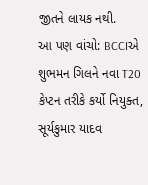જીતને લાયક નથી.
આ પણ વાંચો: BCCIએ શુભમન ગિલને નવા T20 કેપ્ટન તરીકે કર્યો નિયુક્ત, સૂર્યકુમાર યાદવ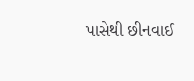પાસેથી છીનવાઈ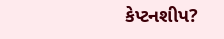કેપ્ટનશીપ?